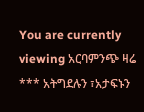You are currently viewing አርባምንጭ ዛሬ  *** አትግደሉን ፣አታፍኑን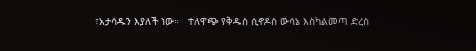፣አታሳዱን እያለች ነው።   ተለዋጭ የቅዱስ ሲኖዶስ ውሳኔ እስካልመጣ ድረስ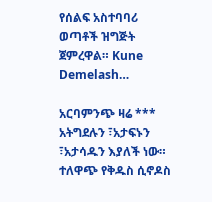የሰልፍ አስተባባሪ ወጣቶች ዝግጅት ጀምረዋል። Kune Demelash…

አርባምንጭ ዛሬ *** አትግደሉን ፣አታፍኑን ፣አታሳዱን እያለች ነው። ተለዋጭ የቅዱስ ሲኖዶስ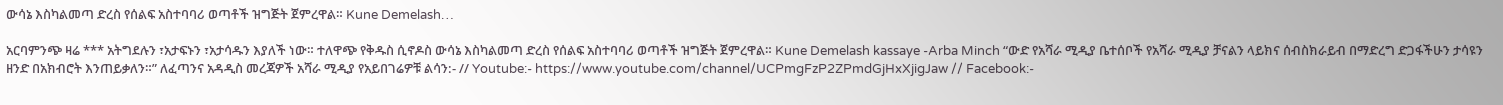ውሳኔ እስካልመጣ ድረስ የሰልፍ አስተባባሪ ወጣቶች ዝግጅት ጀምረዋል። Kune Demelash…

አርባምንጭ ዛሬ *** አትግደሉን ፣አታፍኑን ፣አታሳዱን እያለች ነው። ተለዋጭ የቅዱስ ሲኖዶስ ውሳኔ እስካልመጣ ድረስ የሰልፍ አስተባባሪ ወጣቶች ዝግጅት ጀምረዋል። Kune Demelash kassaye -Arba Minch “ውድ የአሻራ ሚዲያ ቤተሰቦች የአሻራ ሚዲያ ቻናልን ላይክና ሰብስክራይብ በማድረግ ድጋፋችሁን ታሳዩን ዘንድ በአክብሮት እንጠይቃለን።” ለፈጣንና አዳዲስ መረጃዎች አሻራ ሚዲያ የአይበገሬዎቹ ልሳን:- // Youtube:- https://www.youtube.com/channel/UCPmgFzP2ZPmdGjHxXjigJaw // Facebook:-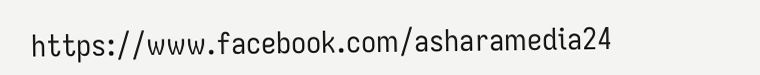https://www.facebook.com/asharamedia24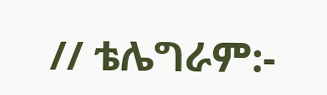// ቴሌግራም:-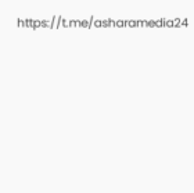https://t.me/asharamedia24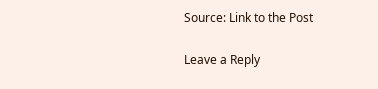Source: Link to the Post

Leave a Reply